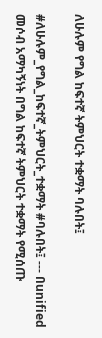ለሁሉም የግል ከፍተኛ ትምህርት ተቋማት ባሉበት፤

#ለሁሉም_የግል_ከፍተኛ_ትምህርት_ተቋማት #ባሉበት፤ --- በunified መሶብ አማካኝነት በግል ከፍተኛ ትምህርት ተቋማት የሚሰጡ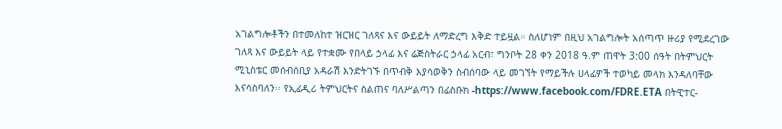አገልግሎቶችን በተመለከተ ዝርዝር ገለጻና እና ውይይት ለማድረግ እቅድ ተይዟል። ስለሆነም በዚህ አገልግሎት አሰጣጥ ዙሪያ የሚደረገው ገለጻ እና ውይይት ላይ የተቋሙ የበላይ ኃላፊ እና ሬጅስትራር ኃላፊ አርብ፣ ግንቦት 28 ቀን 2018 ዓ.ም ጠዋት 3:00 ሰዓት በትምህርት ሚኒስቴር መሰብሰቢያ አዳራሽ እንድትገኙ በጥብቅ እያሳወቅን ስብሰባው ላይ መገኘት የማይችሉ ሀላፊዎች ተወካይ መላክ እንዳለባቸው እናሳስባለን፡፡ የኢፊዲሪ ትምህርትና ስልጠና ባለሥልጣን በፊስቡክ -https://www.facebook.com/FDRE.ETA በትዊተር-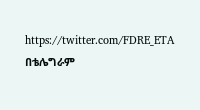https://twitter.com/FDRE_ETA በቴሌግራም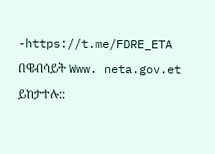-https://t.me/FDRE_ETA በዌብሳይት Www. neta.gov.et ይከታተሉ::